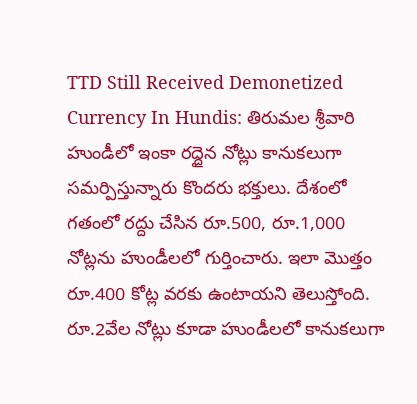TTD Still Received Demonetized Currency In Hundis: తిరుమల శ్రీవారి హుండీలో ఇంకా రద్దైన నోట్లు కానుకలుగా సమర్పిస్తున్నారు కొందరు భక్తులు. దేశంలో గతంలో రద్దు చేసిన రూ.500, రూ.1,000 నోట్లను హుండీలలో గుర్తించారు. ఇలా మొత్తం రూ.400 కోట్ల వరకు ఉంటాయని తెలుస్తోంది. రూ.2వేల నోట్లు కూడా హుండీలలో కానుకలుగా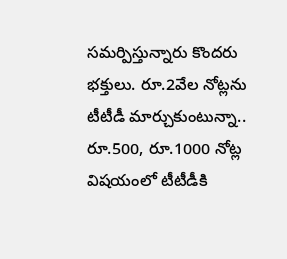సమర్పిస్తున్నారు కొందరు భక్తులు. రూ.2వేల నోట్లను టీటీడీ మార్చుకుంటున్నా.. రూ.500, రూ.1000 నోట్ల విషయంలో టీటీడీకి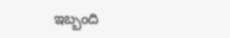ఇబ్బంది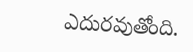ఎదురవుతోంది.